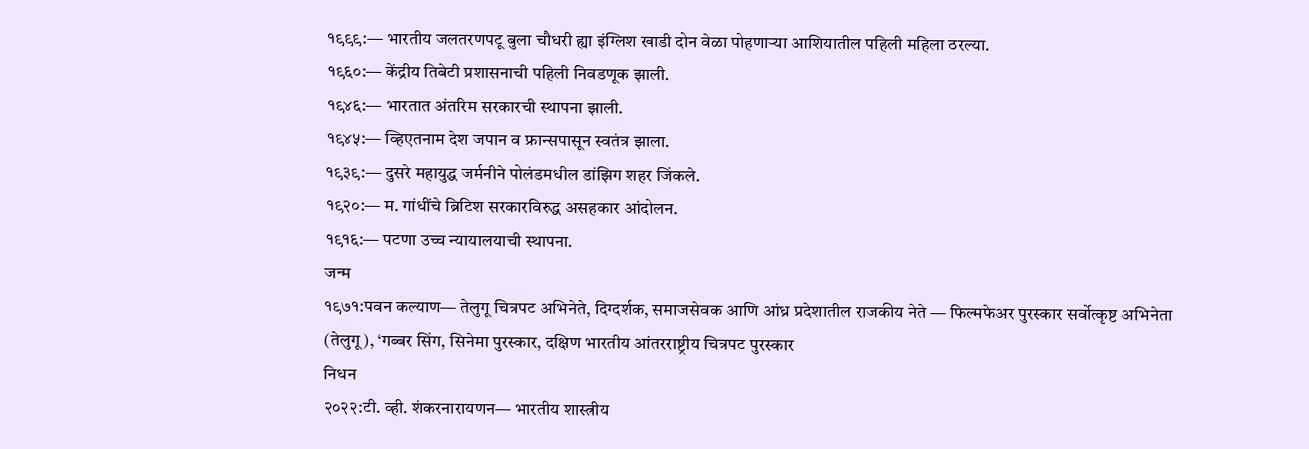१९९९:— भारतीय जलतरणपटू बुला चौधरी ह्या इंग्लिश खाडी दोन वेळा पोहणाऱ्या आशियातील पहिली महिला ठरल्या.
१९६०:— केंद्रीय तिबेटी प्रशासनाची पहिली निवडणूक झाली.
१९४६:— भारतात अंतरिम सरकारची स्थापना झाली.
१९४५:— व्हिएतनाम देश जपान व फ्रान्सपासून स्वतंत्र झाला.
१९३९:— दुसरे महायुद्ध जर्मनीने पोलंडमधील डांझिग शहर जिंकले.
१९२०:— म. गांधींचे ब्रिटिश सरकारविरुद्ध असहकार आंदोलन.
१९१६:— पटणा उच्च न्यायालयाची स्थापना.
जन्म
१९७१:पवन कल्याण— तेलुगू चित्रपट अभिनेते, दिग्दर्शक, समाजसेवक आणि आंध्र प्रदेशातील राजकीय नेते — फिल्मफेअर पुरस्कार सर्वोत्कृष्ट अभिनेता (तेलुगू), ‘गब्बर सिंग, सिनेमा पुरस्कार, दक्षिण भारतीय आंतरराष्ट्रीय चित्रपट पुरस्कार
निधन
२०२२:टी. व्ही. शंकरनारायणन— भारतीय शास्त्रीय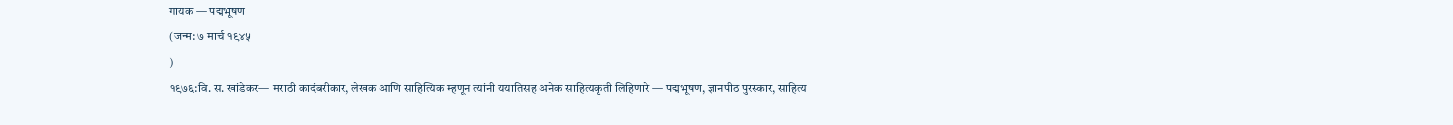गायक — पद्मभूषण
(जन्म: ७ मार्च १९४५
)
१९७६:वि. स. खांडेकर— मराठी कादंबरीकार, लेखक आणि साहित्यिक म्हणून त्यांनी ययातिसह अनेक साहित्यकृती लिहिणारे — पद्मभूषण, ज्ञानपीठ पुरस्कार, साहित्य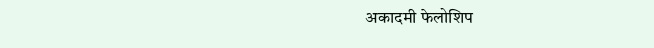अकादमी फेलोशिप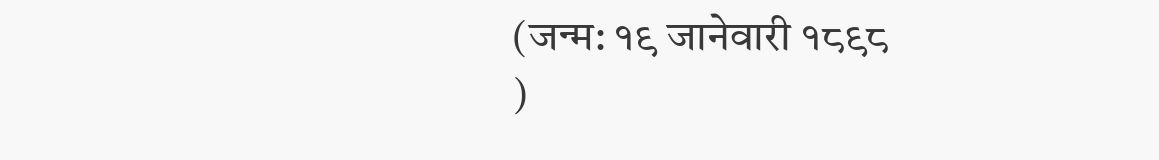(जन्म: १९ जानेवारी १८९८
)